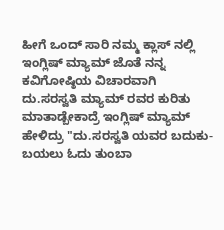ಹೀಗೆ ಒಂದ್ ಸಾರಿ ನಮ್ಮ ಕ್ಲಾಸ್ ನಲ್ಲಿ ಇಂಗ್ಲಿಷ್ ಮ್ಯಾಮ್ ಜೊತೆ ನನ್ನ ಕವಿಗೋಷ್ಠಿಯ ವಿಚಾರವಾಗಿ ದು.ಸರಸ್ವತಿ ಮ್ಯಾಮ್ ರವರ ಕುರಿತು ಮಾತಾಡ್ಬೇಕಾದ್ರೆ ಇಂಗ್ಲಿಷ್ ಮ್ಯಾಮ್ ಹೇಳಿದ್ರು "ದು.ಸರಸ್ವತಿ ಯವರ ಬದುಕು-ಬಯಲು ಓದು ತುಂಬಾ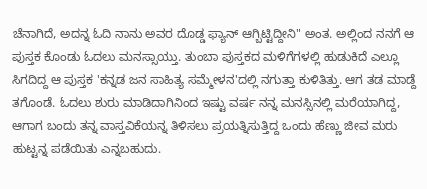ಚೆನಾಗಿದೆ, ಅದನ್ನ ಓದಿ ನಾನು ಅವರ ದೊಡ್ಡ ಫ್ಯಾನ್ ಆಗ್ಬಿಟ್ಟಿದ್ದೀನಿ" ಅಂತ. ಅಲ್ಲಿಂದ ನನಗೆ ಆ ಪುಸ್ತಕ ಕೊಂಡು ಓದಲು ಮನಸ್ಸಾಯ್ತು. ತುಂಬಾ ಪುಸ್ತಕದ ಮಳಿಗೆಗಳಲ್ಲಿ ಹುಡುಕಿದೆ ಎಲ್ಲೂ ಸಿಗದಿದ್ದ ಆ ಪುಸ್ತಕ 'ಕನ್ನಡ ಜನ ಸಾಹಿತ್ಯ ಸಮ್ಮೇಳನ'ದಲ್ಲಿ ನಗುತ್ತಾ ಕುಳಿತಿತ್ತು. ಆಗ ತಡ ಮಾಡ್ದೆ ತಗೊಂಡೆ. ಓದಲು ಶುರು ಮಾಡಿದಾಗಿನಿಂದ ಇಷ್ಟು ವರ್ಷ ನನ್ನ ಮನಸ್ಸಿನಲ್ಲಿ ಮರೆಯಾಗಿದ್ದ, ಆಗಾಗ ಬಂದು ತನ್ನ ವಾಸ್ತವಿಕೆಯನ್ನ ತಿಳಿಸಲು ಪ್ರಯತ್ನಿಸುತ್ತಿದ್ದ ಒಂದು ಹೆಣ್ಣು ಜೀವ ಮರು ಹುಟ್ಟನ್ನ ಪಡೆಯಿತು ಎನ್ನಬಹುದು.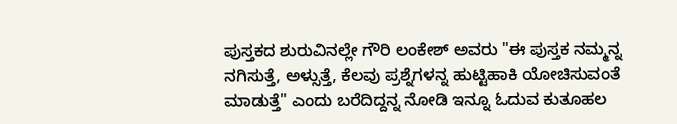ಪುಸ್ತಕದ ಶುರುವಿನಲ್ಲೇ ಗೌರಿ ಲಂಕೇಶ್ ಅವರು "ಈ ಪುಸ್ತಕ ನಮ್ಮನ್ನ ನಗಿಸುತ್ತೆ, ಅಳ್ಸುತ್ತೆ, ಕೆಲವು ಪ್ರಶ್ನೆಗಳನ್ನ ಹುಟ್ಟಿಹಾಕಿ ಯೋಚಿಸುವಂತೆ ಮಾಡುತ್ತೆ" ಎಂದು ಬರೆದಿದ್ದನ್ನ ನೋಡಿ ಇನ್ನೂ ಓದುವ ಕುತೂಹಲ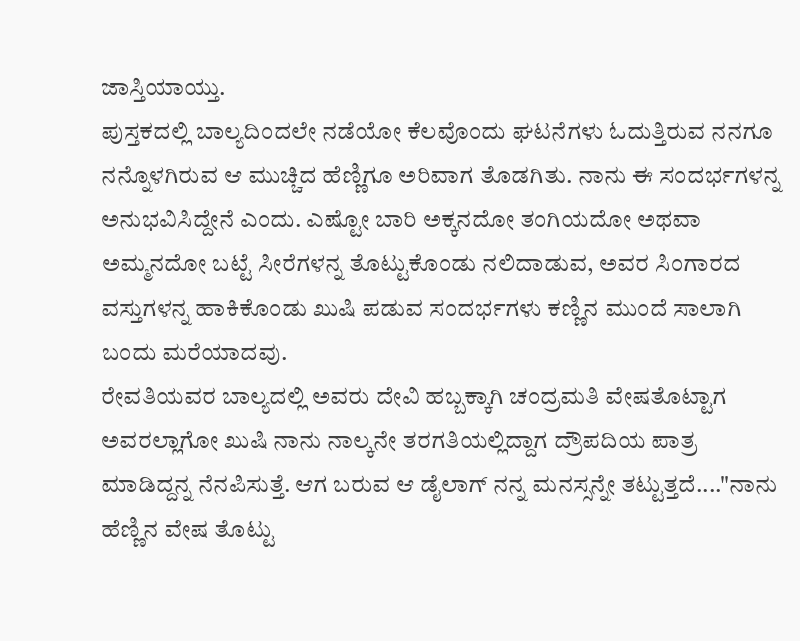ಜಾಸ್ತಿಯಾಯ್ತು.
ಪುಸ್ತಕದಲ್ಲಿ ಬಾಲ್ಯದಿಂದಲೇ ನಡೆಯೋ ಕೆಲವೊಂದು ಘಟನೆಗಳು ಓದುತ್ತಿರುವ ನನಗೂ ನನ್ನೊಳಗಿರುವ ಆ ಮುಚ್ಚಿದ ಹೆಣ್ಣಿಗೂ ಅರಿವಾಗ ತೊಡಗಿತು. ನಾನು ಈ ಸಂದರ್ಭಗಳನ್ನ ಅನುಭವಿಸಿದ್ದೇನೆ ಎಂದು. ಎಷ್ಟೋ ಬಾರಿ ಅಕ್ಕನದೋ ತಂಗಿಯದೋ ಅಥವಾ ಅಮ್ಮನದೋ ಬಟ್ಟೆ ಸೀರೆಗಳನ್ನ ತೊಟ್ಟುಕೊಂಡು ನಲಿದಾಡುವ, ಅವರ ಸಿಂಗಾರದ ವಸ್ತುಗಳನ್ನ ಹಾಕಿಕೊಂಡು ಖುಷಿ ಪಡುವ ಸಂದರ್ಭಗಳು ಕಣ್ಣಿನ ಮುಂದೆ ಸಾಲಾಗಿ ಬಂದು ಮರೆಯಾದವು.
ರೇವತಿಯವರ ಬಾಲ್ಯದಲ್ಲಿ ಅವರು ದೇವಿ ಹಬ್ಬಕ್ಕಾಗಿ ಚಂದ್ರಮತಿ ವೇಷತೊಟ್ಟಾಗ ಅವರಲ್ಲಾಗೋ ಖುಷಿ ನಾನು ನಾಲ್ಕನೇ ತರಗತಿಯಲ್ಲಿದ್ದಾಗ ದ್ರೌಪದಿಯ ಪಾತ್ರ ಮಾಡಿದ್ದನ್ನ ನೆನಪಿಸುತ್ತೆ. ಆಗ ಬರುವ ಆ ಡೈಲಾಗ್ ನನ್ನ ಮನಸ್ಸನ್ನೇ ತಟ್ಟುತ್ತದೆ...."ನಾನು ಹೆಣ್ಣಿನ ವೇಷ ತೊಟ್ಟು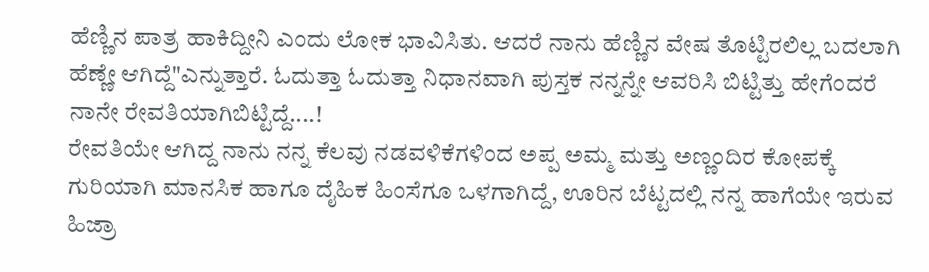ಹೆಣ್ಣಿನ ಪಾತ್ರ ಹಾಕಿದ್ದೀನಿ ಎಂದು ಲೋಕ ಭಾವಿಸಿತು. ಆದರೆ ನಾನು ಹೆಣ್ಣಿನ ವೇಷ ತೊಟ್ಟಿರಲಿಲ್ಲ ಬದಲಾಗಿ ಹೆಣ್ಣೇ ಆಗಿದ್ದೆ"ಎನ್ನುತ್ತಾರೆ. ಓದುತ್ತಾ ಓದುತ್ತಾ ನಿಧಾನವಾಗಿ ಪುಸ್ತಕ ನನ್ನನ್ನೇ ಆವರಿಸಿ ಬಿಟ್ಟಿತ್ತು ಹೇಗೆಂದರೆ ನಾನೇ ರೇವತಿಯಾಗಿಬಿಟ್ಟಿದ್ದೆ....!
ರೇವತಿಯೇ ಆಗಿದ್ದ ನಾನು ನನ್ನ ಕೆಲವು ನಡವಳಿಕೆಗಳಿಂದ ಅಪ್ಪ ಅಮ್ಮ ಮತ್ತು ಅಣ್ಣಂದಿರ ಕೋಪಕ್ಕೆ ಗುರಿಯಾಗಿ ಮಾನಸಿಕ ಹಾಗೂ ದೈಹಿಕ ಹಿಂಸೆಗೂ ಒಳಗಾಗಿದ್ದೆ, ಊರಿನ ಬೆಟ್ಟದಲ್ಲಿ ನನ್ನ ಹಾಗೆಯೇ ಇರುವ ಹಿಜ್ರಾ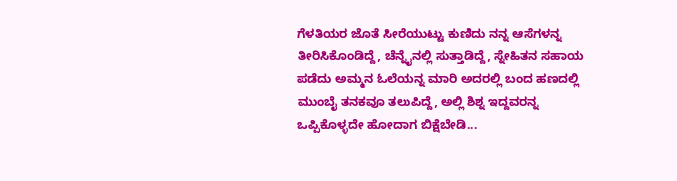ಗೆಳತಿಯರ ಜೊತೆ ಸೀರೆಯುಟ್ಟು ಕುಣಿದು ನನ್ನ ಆಸೆಗಳನ್ನ ತೀರಿಸಿಕೊಂಡಿದ್ದೆ, ಚೆನ್ನೈನಲ್ಲಿ ಸುತ್ತಾಡಿದ್ದೆ, ಸ್ನೇಹಿತನ ಸಹಾಯ ಪಡೆದು ಅಮ್ಮನ ಓಲೆಯನ್ನ ಮಾರಿ ಅದರಲ್ಲಿ ಬಂದ ಹಣದಲ್ಲಿ ಮುಂಬೈ ತನಕವೂ ತಲುಪಿದ್ದೆ, ಅಲ್ಲಿ ಶಿಶ್ನ ಇದ್ದವರನ್ನ ಒಪ್ಪಿಕೊಳ್ಳದೇ ಹೋದಾಗ ಬಿಕ್ಷೆಬೇಡಿ...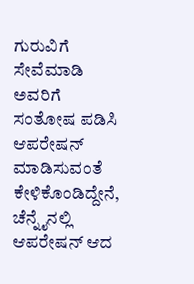ಗುರುವಿಗೆ ಸೇವೆಮಾಡಿ ಅವರಿಗೆ ಸಂತೋಷ ಪಡಿಸಿ ಆಪರೇಷನ್ ಮಾಡಿಸುವಂತೆ ಕೇಳಿಕೊಂಡಿದ್ದೇನೆ, ಚೆನ್ನೈನಲ್ಲಿ ಆಪರೇಷನ್ ಆದ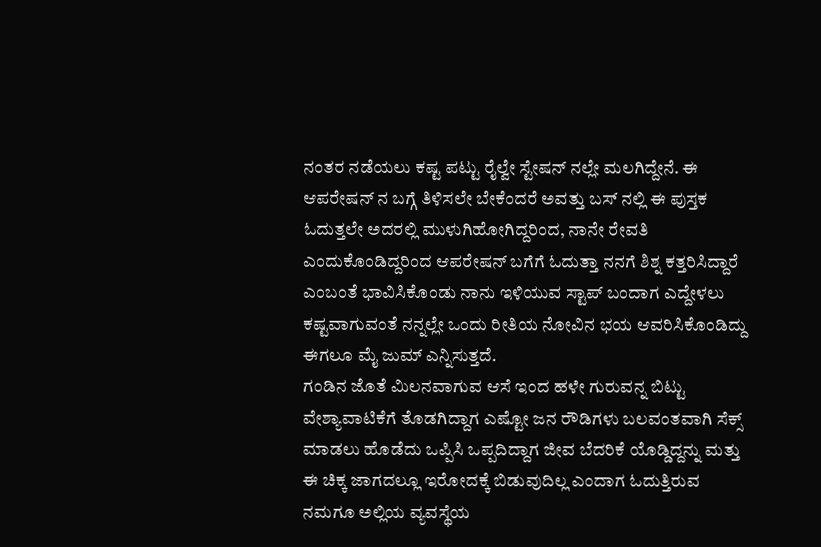ನಂತರ ನಡೆಯಲು ಕಷ್ಟ ಪಟ್ಟು ರೈಲ್ವೇ ಸ್ಟೇಷನ್ ನಲ್ಲೇ ಮಲಗಿದ್ದೇನೆ. ಈ ಆಪರೇಷನ್ ನ ಬಗ್ಗೆ ತಿಳಿಸಲೇ ಬೇಕೆಂದರೆ ಅವತ್ತು ಬಸ್ ನಲ್ಲಿ ಈ ಪುಸ್ತಕ ಓದುತ್ತಲೇ ಅದರಲ್ಲಿ ಮುಳುಗಿಹೋಗಿದ್ದರಿಂದ, ನಾನೇ ರೇವತಿ ಎಂದುಕೊಂಡಿದ್ದರಿಂದ ಆಪರೇಷನ್ ಬಗೆಗೆ ಓದುತ್ತಾ ನನಗೆ ಶಿಶ್ನ ಕತ್ತರಿಸಿದ್ದಾರೆ ಎಂಬಂತೆ ಭಾವಿಸಿಕೊಂಡು ನಾನು ಇಳಿಯುವ ಸ್ಟಾಪ್ ಬಂದಾಗ ಎದ್ದೇಳಲು ಕಷ್ಟವಾಗುವಂತೆ ನನ್ನಲ್ಲೇ ಒಂದು ರೀತಿಯ ನೋವಿನ ಭಯ ಆವರಿಸಿಕೊಂಡಿದ್ದು ಈಗಲೂ ಮೈ ಜುಮ್ ಎನ್ನಿಸುತ್ತದೆ.
ಗಂಡಿನ ಜೊತೆ ಮಿಲನವಾಗುವ ಆಸೆ ಇಂದ ಹಳೇ ಗುರುವನ್ನ ಬಿಟ್ಟು ವೇಶ್ಯಾವಾಟಿಕೆಗೆ ತೊಡಗಿದ್ದಾಗ ಎಷ್ಟೋ ಜನ ರೌಡಿಗಳು ಬಲವಂತವಾಗಿ ಸೆಕ್ಸ್ ಮಾಡಲು ಹೊಡೆದು ಒಪ್ಪಿಸಿ ಒಪ್ಪದಿದ್ದಾಗ ಜೀವ ಬೆದರಿಕೆ ಯೊಡ್ಡಿದ್ದನ್ನು ಮತ್ತು ಈ ಚಿಕ್ಕ ಜಾಗದಲ್ಲೂ ಇರೋದಕ್ಕೆ ಬಿಡುವುದಿಲ್ಲ ಎಂದಾಗ ಓದುತ್ತಿರುವ ನಮಗೂ ಅಲ್ಲಿಯ ವ್ಯವಸ್ಥೆಯ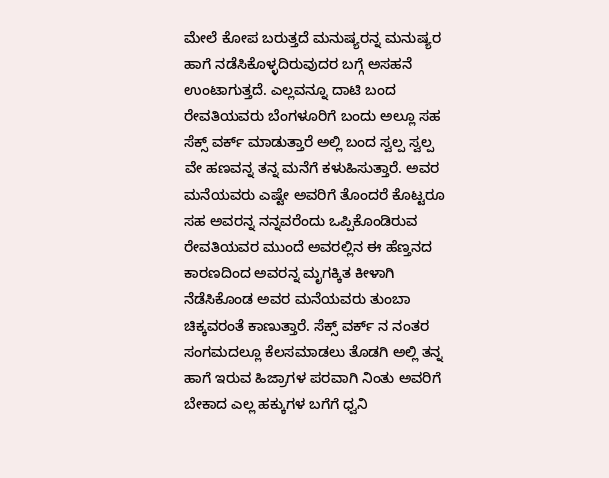ಮೇಲೆ ಕೋಪ ಬರುತ್ತದೆ ಮನುಷ್ಯರನ್ನ ಮನುಷ್ಯರ ಹಾಗೆ ನಡೆಸಿಕೊಳ್ಳದಿರುವುದರ ಬಗ್ಗೆ ಅಸಹನೆ ಉಂಟಾಗುತ್ತದೆ. ಎಲ್ಲವನ್ನೂ ದಾಟಿ ಬಂದ ರೇವತಿಯವರು ಬೆಂಗಳೂರಿಗೆ ಬಂದು ಅಲ್ಲೂ ಸಹ ಸೆಕ್ಸ್ ವರ್ಕ್ ಮಾಡುತ್ತಾರೆ ಅಲ್ಲಿ ಬಂದ ಸ್ವಲ್ಪ ಸ್ವಲ್ಪ ವೇ ಹಣವನ್ನ ತನ್ನ ಮನೆಗೆ ಕಳುಹಿಸುತ್ತಾರೆ. ಅವರ ಮನೆಯವರು ಎಷ್ಟೇ ಅವರಿಗೆ ತೊಂದರೆ ಕೊಟ್ಟರೂ ಸಹ ಅವರನ್ನ ನನ್ನವರೆಂದು ಒಪ್ಪಿಕೊಂಡಿರುವ ರೇವತಿಯವರ ಮುಂದೆ ಅವರಲ್ಲಿನ ಈ ಹೆಣ್ತನದ ಕಾರಣದಿಂದ ಅವರನ್ನ ಮೃಗಕ್ಕಿತ ಕೀಳಾಗಿ ನೆಡೆಸಿಕೊಂಡ ಅವರ ಮನೆಯವರು ತುಂಬಾ ಚಿಕ್ಕವರಂತೆ ಕಾಣುತ್ತಾರೆ. ಸೆಕ್ಸ್ ವರ್ಕ್ ನ ನಂತರ ಸಂಗಮದಲ್ಲೂ ಕೆಲಸಮಾಡಲು ತೊಡಗಿ ಅಲ್ಲಿ ತನ್ನ ಹಾಗೆ ಇರುವ ಹಿಜ್ರಾಗಳ ಪರವಾಗಿ ನಿಂತು ಅವರಿಗೆ ಬೇಕಾದ ಎಲ್ಲ ಹಕ್ಕುಗಳ ಬಗೆಗೆ ಧ್ವನಿ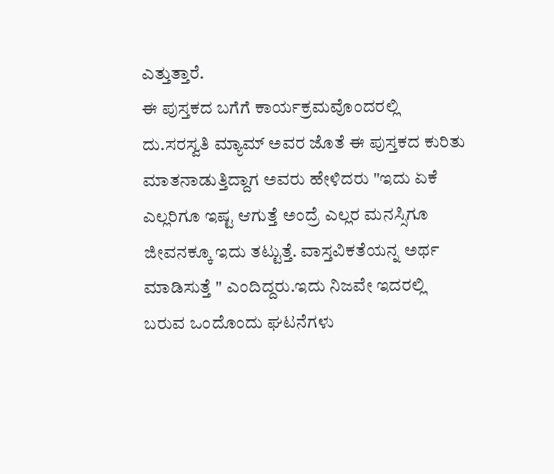ಎತ್ತುತ್ತಾರೆ.
ಈ ಪುಸ್ತಕದ ಬಗೆಗೆ ಕಾರ್ಯಕ್ರಮವೊಂದರಲ್ಲಿ ದು.ಸರಸ್ವತಿ ಮ್ಯಾಮ್ ಅವರ ಜೊತೆ ಈ ಪುಸ್ತಕದ ಕುರಿತು ಮಾತನಾಡುತ್ತಿದ್ದಾಗ ಅವರು ಹೇಳಿದರು "ಇದು ಏಕೆ ಎಲ್ಲರಿಗೂ ಇಷ್ಟ ಆಗುತ್ತೆ ಅಂದ್ರೆ ಎಲ್ಲರ ಮನಸ್ಸಿಗೂ ಜೀವನಕ್ಕೂ ಇದು ತಟ್ಟುತ್ತೆ. ವಾಸ್ತವಿಕತೆಯನ್ನ ಅರ್ಥ ಮಾಡಿಸುತ್ತೆ " ಎಂದಿದ್ದರು.ಇದು ನಿಜವೇ ಇದರಲ್ಲಿ ಬರುವ ಒಂದೊಂದು ಘಟನೆಗಳು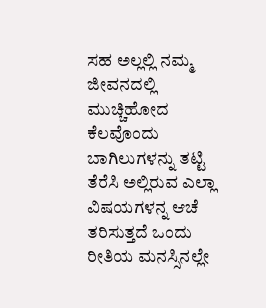ಸಹ ಅಲ್ಲಲ್ಲಿ ನಮ್ಮ ಜೀವನದಲ್ಲಿ ಮುಚ್ಚಿಹೋದ ಕೆಲವೊಂದು ಬಾಗಿಲುಗಳನ್ನು ತಟ್ಟಿ ತೆರೆಸಿ ಅಲ್ಲಿರುವ ಎಲ್ಲಾ ವಿಷಯಗಳನ್ನ ಆಚೆ ತರಿಸುತ್ತದೆ ಒಂದು ರೀತಿಯ ಮನಸ್ಸಿನಲ್ಲೇ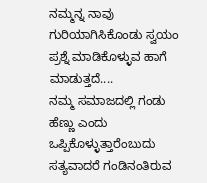ನಮ್ಮನ್ನ ನಾವು ಗುರಿಯಾಗಿಸಿಕೊಂಡು ಸ್ವಯಂ ಪ್ರಶ್ನೆ ಮಾಡಿಕೊಳ್ಳುವ ಹಾಗೆ ಮಾಡುತ್ತದೆ....
ನಮ್ಮ ಸಮಾಜದಲ್ಲಿ ಗಂಡು ಹೆಣ್ಣು ಎಂದು ಒಪ್ಪಿಕೊಳ್ಳುತ್ತಾರೆಂಬುದು ಸತ್ಯವಾದರೆ ಗಂಡಿನಂತಿರುವ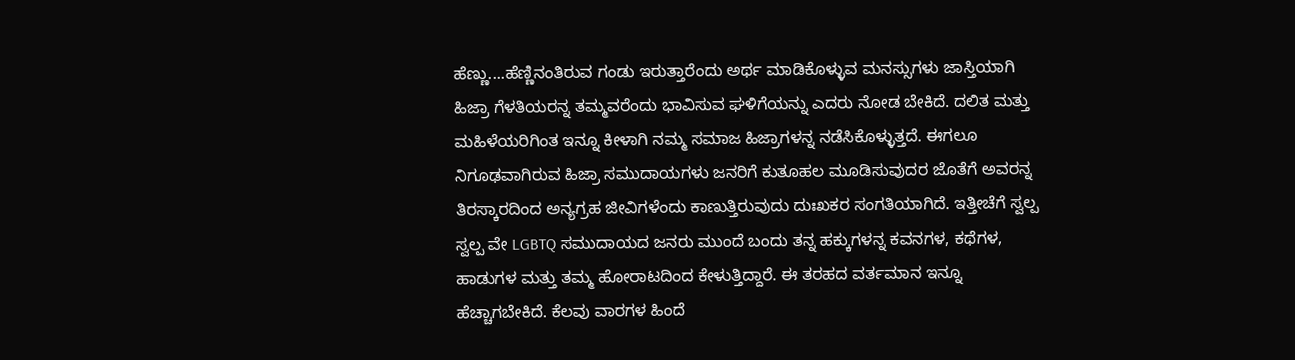ಹೆಣ್ಣು....ಹೆಣ್ಣಿನಂತಿರುವ ಗಂಡು ಇರುತ್ತಾರೆಂದು ಅರ್ಥ ಮಾಡಿಕೊಳ್ಳುವ ಮನಸ್ಸುಗಳು ಜಾಸ್ತಿಯಾಗಿ ಹಿಜ್ರಾ ಗೆಳತಿಯರನ್ನ ತಮ್ಮವರೆಂದು ಭಾವಿಸುವ ಘಳಿಗೆಯನ್ನು ಎದರು ನೋಡ ಬೇಕಿದೆ. ದಲಿತ ಮತ್ತು ಮಹಿಳೆಯರಿಗಿಂತ ಇನ್ನೂ ಕೀಳಾಗಿ ನಮ್ಮ ಸಮಾಜ ಹಿಜ್ರಾಗಳನ್ನ ನಡೆಸಿಕೊಳ್ಳುತ್ತದೆ. ಈಗಲೂ ನಿಗೂಢವಾಗಿರುವ ಹಿಜ್ರಾ ಸಮುದಾಯಗಳು ಜನರಿಗೆ ಕುತೂಹಲ ಮೂಡಿಸುವುದರ ಜೊತೆಗೆ ಅವರನ್ನ ತಿರಸ್ಕಾರದಿಂದ ಅನ್ಯಗ್ರಹ ಜೀವಿಗಳೆಂದು ಕಾಣುತ್ತಿರುವುದು ದುಃಖಕರ ಸಂಗತಿಯಾಗಿದೆ. ಇತ್ತೀಚೆಗೆ ಸ್ವಲ್ಪ ಸ್ವಲ್ಪ ವೇ LGBTQ ಸಮುದಾಯದ ಜನರು ಮುಂದೆ ಬಂದು ತನ್ನ ಹಕ್ಕುಗಳನ್ನ ಕವನಗಳ, ಕಥೆಗಳ, ಹಾಡುಗಳ ಮತ್ತು ತಮ್ಮ ಹೋರಾಟದಿಂದ ಕೇಳುತ್ತಿದ್ದಾರೆ. ಈ ತರಹದ ವರ್ತಮಾನ ಇನ್ನೂ ಹೆಚ್ಚಾಗಬೇಕಿದೆ. ಕೆಲವು ವಾರಗಳ ಹಿಂದೆ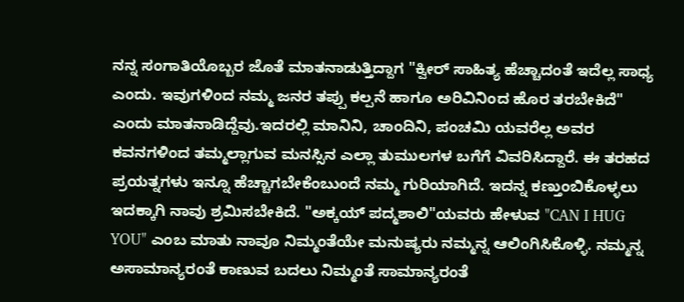ನನ್ನ ಸಂಗಾತಿಯೊಬ್ಬರ ಜೊತೆ ಮಾತನಾಡುತ್ತಿದ್ದಾಗ "ಕ್ವೀರ್ ಸಾಹಿತ್ಯ ಹೆಚ್ಚಾದಂತೆ ಇದೆಲ್ಲ ಸಾಧ್ಯ ಎಂದು. ಇವುಗಳಿಂದ ನಮ್ಮ ಜನರ ತಪ್ಪು ಕಲ್ಪನೆ ಹಾಗೂ ಅರಿವಿನಿಂದ ಹೊರ ತರಬೇಕಿದೆ" ಎಂದು ಮಾತನಾಡಿದ್ದೆವು.ಇದರಲ್ಲಿ ಮಾನಿನಿ, ಚಾಂದಿನಿ, ಪಂಚಮಿ ಯವರೆಲ್ಲ ಅವರ ಕವನಗಳಿಂದ ತಮ್ಮಲ್ಲಾಗುವ ಮನಸ್ಸಿನ ಎಲ್ಲಾ ತುಮುಲಗಳ ಬಗೆಗೆ ವಿವರಿಸಿದ್ದಾರೆ. ಈ ತರಹದ ಪ್ರಯತ್ನಗಳು ಇನ್ನೂ ಹೆಚ್ಚಾಗಬೇಕೆಂಬುಂದೆ ನಮ್ಮ ಗುರಿಯಾಗಿದೆ. ಇದನ್ನ ಕಣ್ತುಂಬಿಕೊಳ್ಳಲು ಇದಕ್ಕಾಗಿ ನಾವು ಶ್ರಮಿಸಬೇಕಿದೆ. "ಅಕ್ಕಯ್ ಪದ್ಮಶಾಲಿ"ಯವರು ಹೇಳುವ "CAN I HUG YOU" ಎಂಬ ಮಾತು ನಾವೂ ನಿಮ್ಮಂತೆಯೇ ಮನುಷ್ಯರು ನಮ್ಮನ್ನ ಆಲಿಂಗಿಸಿಕೊಳ್ಳಿ. ನಮ್ಮನ್ನ ಅಸಾಮಾನ್ಯರಂತೆ ಕಾಣುವ ಬದಲು ನಿಮ್ಮಂತೆ ಸಾಮಾನ್ಯರಂತೆ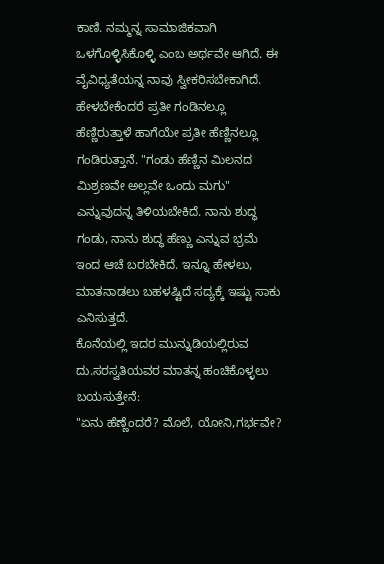ಕಾಣಿ. ನಮ್ಮನ್ನ ಸಾಮಾಜಿಕವಾಗಿ ಒಳಗೊಳ್ಳಿಸಿಕೊಳ್ಳಿ ಎಂಬ ಅರ್ಥವೇ ಆಗಿದೆ. ಈ ವೈವಿಧ್ಯತೆಯನ್ನ ನಾವು ಸ್ವೀಕರಿಸಬೇಕಾಗಿದೆ.
ಹೇಳಬೇಕೆಂದರೆ ಪ್ರತೀ ಗಂಡಿನಲ್ಲೂ ಹೆಣ್ಣಿರುತ್ತಾಳೆ ಹಾಗೆಯೇ ಪ್ರತೀ ಹೆಣ್ಣಿನಲ್ಲೂ ಗಂಡಿರುತ್ತಾನೆ. "ಗಂಡು ಹೆಣ್ಣಿನ ಮಿಲನದ ಮಿಶ್ರಣವೇ ಅಲ್ಲವೇ ಒಂದು ಮಗು" ಎನ್ನುವುದನ್ನ ತಿಳಿಯಬೇಕಿದೆ. ನಾನು ಶುದ್ಧ ಗಂಡು, ನಾನು ಶುದ್ಧ ಹೆಣ್ಣು ಎನ್ನುವ ಭ್ರಮೆ ಇಂದ ಆಚೆ ಬರಬೇಕಿದೆ. ಇನ್ನೂ ಹೇಳಲು, ಮಾತನಾಡಲು ಬಹಳಷ್ಟಿದೆ ಸದ್ಯಕ್ಕೆ ಇಷ್ಟು ಸಾಕು ಎನಿಸುತ್ತದೆ.
ಕೊನೆಯಲ್ಲಿ ಇದರ ಮುನ್ನುಡಿಯಲ್ಲಿರುವ ದು.ಸರಸ್ವತಿಯವರ ಮಾತನ್ನ ಹಂಚಿಕೊಳ್ಳಲು ಬಯಸುತ್ತೇನೆ:
"ಏನು ಹೆಣ್ಣೆಂದರೆ? ಮೊಲೆ, ಯೋನಿ,ಗರ್ಭವೇ?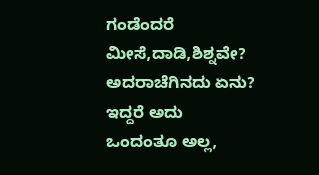ಗಂಡೆಂದರೆ ಮೀಸೆ,ದಾಡಿ,ಶಿಶ್ನವೇ? ಅದರಾಚೆಗಿನದು ಏನು? ಇದ್ದರೆ ಅದು ಒಂದಂತೂ ಅಲ್ಲ,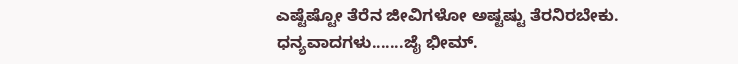ಎಷ್ಟೆಷ್ಟೋ ತೆರೆನ ಜೀವಿಗಳೋ ಅಷ್ಟಷ್ಟು ತೆರನಿರಬೇಕು.
ಧನ್ಯವಾದಗಳು.......ಜೈ ಭೀಮ್.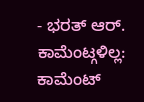- ಭರತ್ ಆರ್.
ಕಾಮೆಂಟ್ಗಳಿಲ್ಲ:
ಕಾಮೆಂಟ್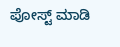ಪೋಸ್ಟ್ ಮಾಡಿ